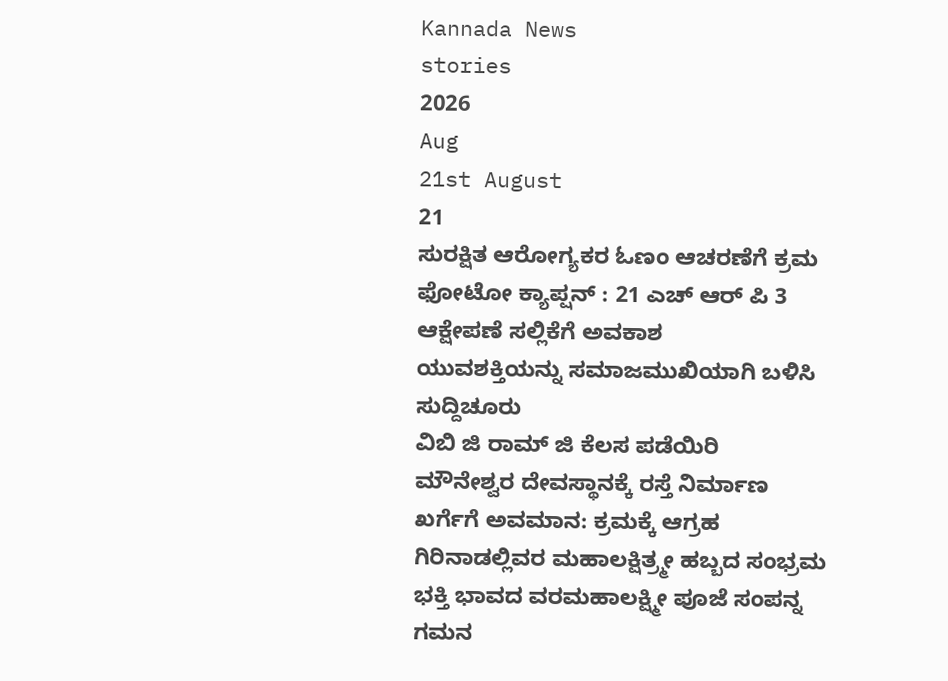Kannada News
stories
2026
Aug
21st August
21
ಸುರಕ್ಷಿತ ಆರೋಗ್ಯಕರ ಓಣಂ ಆಚರಣೆಗೆ ಕ್ರಮ
ಫೋಟೋ ಕ್ಯಾಪ್ಷನ್ : 21 ಎಚ್ ಆರ್ ಪಿ 3
ಆಕ್ಷೇಪಣೆ ಸಲ್ಲಿಕೆಗೆ ಅವಕಾಶ
ಯುವಶಕ್ತಿಯನ್ನು ಸಮಾಜಮುಖಿಯಾಗಿ ಬಳಿಸಿ
ಸುದ್ದಿಚೂರು
ವಿಬಿ ಜಿ ರಾಮ್ ಜಿ ಕೆಲಸ ಪಡೆಯಿರಿ
ಮೌನೇಶ್ವರ ದೇವಸ್ಥಾನಕ್ಕೆ ರಸ್ತೆ ನಿರ್ಮಾಣ
ಖರ್ಗೆಗೆ ಅವಮಾನ: ಕ್ರಮಕ್ಕೆ ಆಗ್ರಹ
ಗಿರಿನಾಡಲ್ಲಿವರ ಮಹಾಲಕ್ಷಿತ್ರ್ಮೕ ಹಬ್ಬದ ಸಂಭ್ರಮ
ಭಕ್ತಿ ಭಾವದ ವರಮಹಾಲಕ್ಷ್ಮೀ ಪೂಜೆ ಸಂಪನ್ನ
ಗಮನ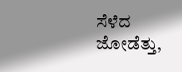ಸೆಳೆದ ಜೋಡೆತ್ತು,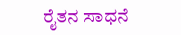ರೈತನ ಸಾಧನೆ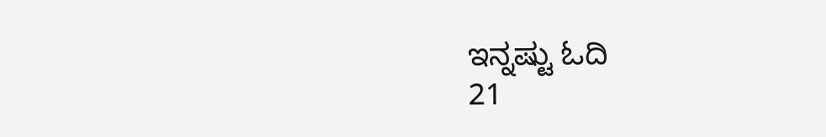ಇನ್ನಷ್ಟು ಓದಿ
21